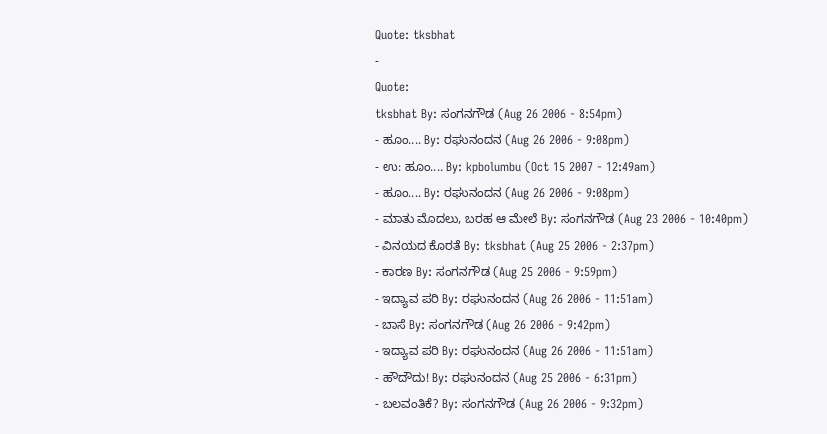Quote: tksbhat
-
Quote:
tksbhat By: ಸಂಗನಗೌಡ (Aug 26 2006 - 8:54pm)
- ಹೂಂ.... By: ರಘುನಂದನ (Aug 26 2006 - 9:08pm)
- ಉ: ಹೂಂ.... By: kpbolumbu (Oct 15 2007 - 12:49am)
- ಹೂಂ.... By: ರಘುನಂದನ (Aug 26 2006 - 9:08pm)
- ಮಾತು ಮೊದಲು, ಬರಹ ಆ ಮೇಲೆ By: ಸಂಗನಗೌಡ (Aug 23 2006 - 10:40pm)
- ವಿನಯದ ಕೊರತೆ By: tksbhat (Aug 25 2006 - 2:37pm)
- ಕಾರಣ By: ಸಂಗನಗೌಡ (Aug 25 2006 - 9:59pm)
- ಇದ್ಯಾವ ಪರಿ By: ರಘುನಂದನ (Aug 26 2006 - 11:51am)
- ಬಾಸೆ By: ಸಂಗನಗೌಡ (Aug 26 2006 - 9:42pm)
- ಇದ್ಯಾವ ಪರಿ By: ರಘುನಂದನ (Aug 26 2006 - 11:51am)
- ಹೌದೌದು! By: ರಘುನಂದನ (Aug 25 2006 - 6:31pm)
- ಬಲವಂತಿಕೆ? By: ಸಂಗನಗೌಡ (Aug 26 2006 - 9:32pm)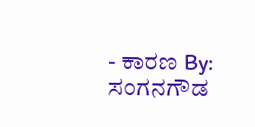- ಕಾರಣ By: ಸಂಗನಗೌಡ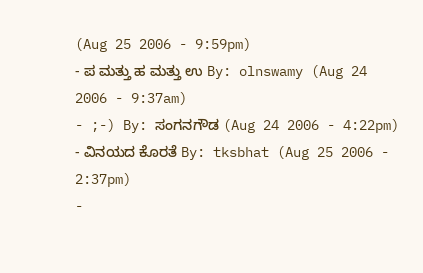(Aug 25 2006 - 9:59pm)
- ಪ ಮತ್ತು ಹ ಮತ್ತು ಉ By: olnswamy (Aug 24 2006 - 9:37am)
- ;-) By: ಸಂಗನಗೌಡ (Aug 24 2006 - 4:22pm)
- ವಿನಯದ ಕೊರತೆ By: tksbhat (Aug 25 2006 - 2:37pm)
-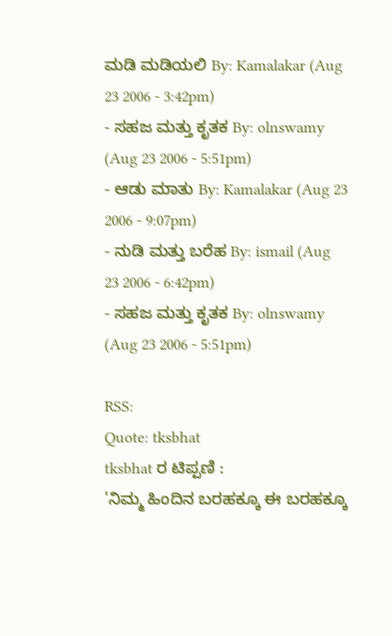ಮಡಿ ಮಡಿಯಲಿ By: Kamalakar (Aug 23 2006 - 3:42pm)
- ಸಹಜ ಮತ್ತು ಕೃತಕ By: olnswamy (Aug 23 2006 - 5:51pm)
- ಆಡು ಮಾತು By: Kamalakar (Aug 23 2006 - 9:07pm)
- ನುಡಿ ಮತ್ತು ಬರೆಹ By: ismail (Aug 23 2006 - 6:42pm)
- ಸಹಜ ಮತ್ತು ಕೃತಕ By: olnswamy (Aug 23 2006 - 5:51pm)

RSS:
Quote: tksbhat
tksbhat ರ ಟಿಪ್ಪಣಿ :
'ನಿಮ್ಮ ಹಿಂದಿನ ಬರಹಕ್ಕೂ ಈ ಬರಹಕ್ಕೂ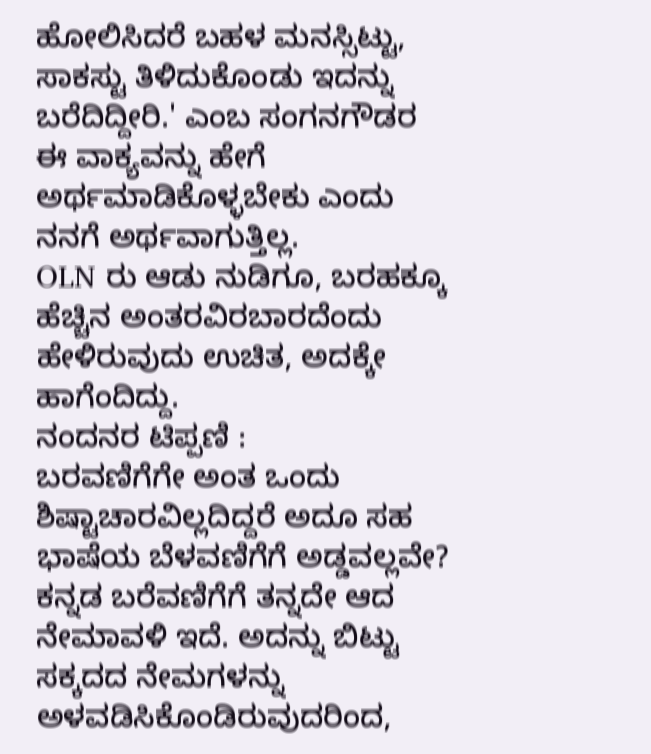ಹೋಲಿಸಿದರೆ ಬಹಳ ಮನಸ್ಸಿಟ್ಟು, ಸಾಕಸ್ಟು ತಿಳಿದುಕೊಂಡು ಇದನ್ನು ಬರೆದಿದ್ದೀರಿ.' ಎಂಬ ಸಂಗನಗೌಡರ ಈ ವಾಕ್ಯವನ್ನು ಹೇಗೆ ಅರ್ಥಮಾಡಿಕೊಳ್ಳಬೇಕು ಎಂದು ನನಗೆ ಅರ್ಥವಾಗುತ್ತಿಲ್ಲ.
OLN ರು ಆಡು ನುಡಿಗೂ, ಬರಹಕ್ಕೂ ಹೆಚ್ಚಿನ ಅಂತರವಿರಬಾರದೆಂದು ಹೇಳಿರುವುದು ಉಚಿತ, ಅದಕ್ಕೇ ಹಾಗೆಂದಿದ್ದು.
ನಂದನರ ಟಿಪ್ಪಣಿ :
ಬರವಣಿಗೆಗೇ ಅಂತ ಒಂದು ಶಿಷ್ಟಾಚಾರವಿಲ್ಲದಿದ್ದರೆ ಅದೂ ಸಹ ಭಾಷೆಯ ಬೆಳವಣಿಗೆಗೆ ಅಡ್ಡವಲ್ಲವೇ?
ಕನ್ನಡ ಬರೆವಣಿಗೆಗೆ ತನ್ನದೇ ಆದ ನೇಮಾವಳಿ ಇದೆ. ಅದನ್ನು ಬಿಟ್ಟು ಸಕ್ಕದದ ನೇಮಗಳನ್ನು ಅಳವಡಿಸಿಕೊಂಡಿರುವುದರಿಂದ,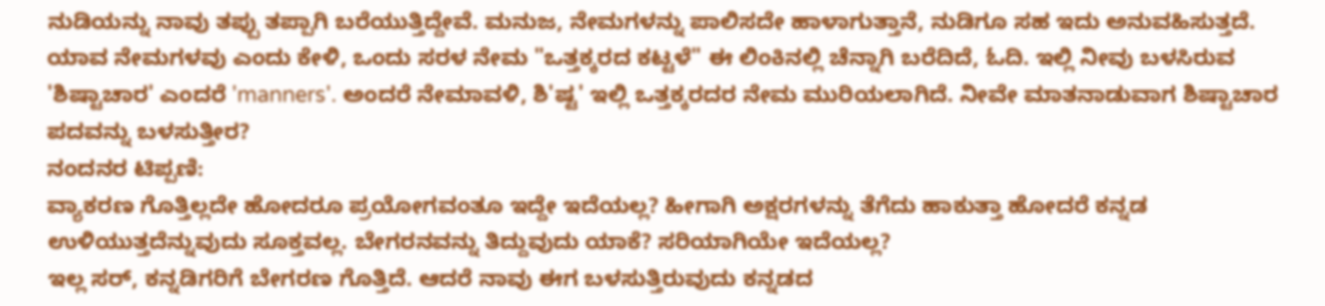ನುಡಿಯನ್ನು ನಾವು ತಪ್ಪು ತಪ್ಪಾಗಿ ಬರೆಯುತ್ತಿದ್ದೇವೆ. ಮನುಜ, ನೇಮಗಳನ್ನು ಪಾಲಿಸದೇ ಹಾಳಾಗುತ್ತಾನೆ, ನುಡಿಗೂ ಸಹ ಇದು ಅನುವಹಿಸುತ್ತದೆ. ಯಾವ ನೇಮಗಳವು ಎಂದು ಕೇಳಿ, ಒಂದು ಸರಳ ನೇಮ "ಒತ್ತಕ್ಕರದ ಕಟ್ಟಳೆ" ಈ ಲಿಂಕಿನಲ್ಲಿ ಚೆನ್ನಾಗಿ ಬರೆದಿದೆ, ಓದಿ. ಇಲ್ಲಿ ನೀವು ಬಳಸಿರುವ 'ಶಿಷ್ಟಾಚಾರ' ಎಂದರೆ 'manners'. ಅಂದರೆ ನೇಮಾವಳಿ, ಶಿ'ಷ್ಟ' ಇಲ್ಲಿ ಒತ್ತಕ್ಕರದರ ನೇಮ ಮುರಿಯಲಾಗಿದೆ. ನೀವೇ ಮಾತನಾಡುವಾಗ ಶಿಷ್ಟಾಚಾರ ಪದವನ್ನು ಬಳಸುತ್ತೀರ?
ನಂದನರ ಟಿಪ್ಪಣಿ:
ವ್ಯಾಕರಣ ಗೊತ್ತಿಲ್ಲದೇ ಹೋದರೂ ಪ್ರಯೋಗವಂತೂ ಇದ್ದೇ ಇದೆಯಲ್ಲ? ಹೀಗಾಗಿ ಅಕ್ಷರಗಳನ್ನು ತೆಗೆದು ಹಾಕುತ್ತಾ ಹೋದರೆ ಕನ್ನಡ ಉಳಿಯುತ್ತದೆನ್ನುವುದು ಸೂಕ್ತವಲ್ಲ. ಬೇಗರನವನ್ನು ತಿದ್ದುವುದು ಯಾಕೆ? ಸರಿಯಾಗಿಯೇ ಇದೆಯಲ್ಲ?
ಇಲ್ಲ ಸರ್, ಕನ್ನಡಿಗರಿಗೆ ಬೇಗರಣ ಗೊತ್ತಿದೆ. ಆದರೆ ನಾವು ಈಗ ಬಳಸುತ್ತಿರುವುದು ಕನ್ನಡದ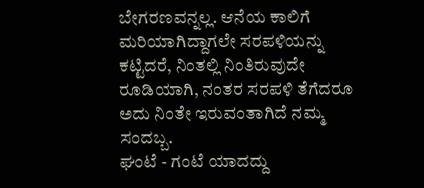ಬೇಗರಣವನ್ನಲ್ಲ. ಆನೆಯ ಕಾಲಿಗೆ ಮರಿಯಾಗಿದ್ದಾಗಲೇ ಸರಪಳಿಯನ್ನು ಕಟ್ಟಿದರೆ, ನಿಂತಲ್ಲಿ ನಿಂತಿರುವುದೇ ರೂಡಿಯಾಗಿ, ನಂತರ ಸರಪಳಿ ತೆಗೆದರೂ ಅದು ನಿಂತೇ ಇರುವಂತಾಗಿದೆ ನಮ್ಮ ಸಂದಬ್ಬ.
ಘಂಟೆ - ಗಂಟೆ ಯಾದದ್ದು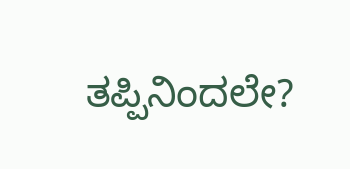ತಪ್ಪಿನಿಂದಲೇ?